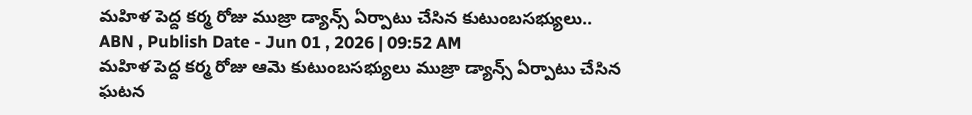మహిళ పెద్ద కర్మ రోజు ముజ్రా డ్యాన్స్ ఏర్పాటు చేసిన కుటుంబసభ్యులు..
ABN , Publish Date - Jun 01 , 2026 | 09:52 AM
మహిళ పెద్ద కర్మ రోజు ఆమె కుటుంబసభ్యులు ముజ్రా డ్యాన్స్ ఏర్పాటు చేసిన ఘటన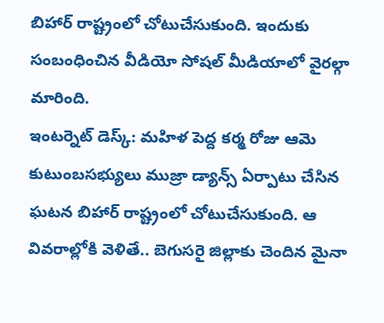బిహార్ రాష్ట్రంలో చోటుచేసుకుంది. ఇందుకు సంబంధించిన వీడియో సోషల్ మీడియాలో వైరల్గా మారింది.
ఇంటర్నెట్ డెస్క్: మహిళ పెద్ద కర్మ రోజు ఆమె కుటుంబసభ్యులు ముజ్రా డ్యాన్స్ ఏర్పాటు చేసిన ఘటన బిహార్ రాష్ట్రంలో చోటుచేసుకుంది. ఆ వివరాల్లోకి వెళితే.. బెగుసరై జిల్లాకు చెందిన మైనా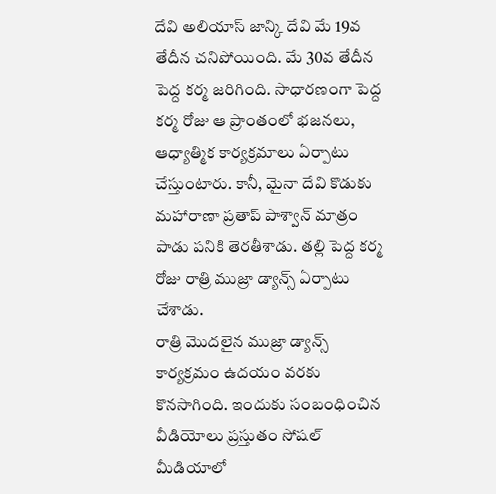దేవి అలియాస్ జాన్కి దేవి మే 19వ తేదీన చనిపోయింది. మే 30వ తేదీన పెద్ద కర్మ జరిగింది. సాధారణంగా పెద్ద కర్మ రోజు ఆ ప్రాంతంలో భజనలు, ఆధ్యాత్మిక కార్యక్రమాలు ఏర్పాటు చేస్తుంటారు. కానీ, మైనా దేవి కొడుకు మహారాణా ప్రతాప్ పాశ్వాన్ మాత్రం పాడు పనికి తెరతీశాడు. తల్లి పెద్ద కర్మ రోజు రాత్రి ముజ్రా డ్యాన్స్ ఏర్పాటు చేశాడు.
రాత్రి మొదలైన ముజ్రా డ్యాన్స్ కార్యక్రమం ఉదయం వరకు కొనసాగింది. ఇందుకు సంబంధించిన వీడియోలు ప్రస్తుతం సోషల్ మీడియాలో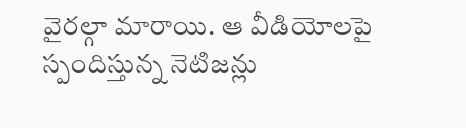వైరల్గా మారాయి. ఆ వీడియోలపై స్పందిస్తున్న నెటిజన్లు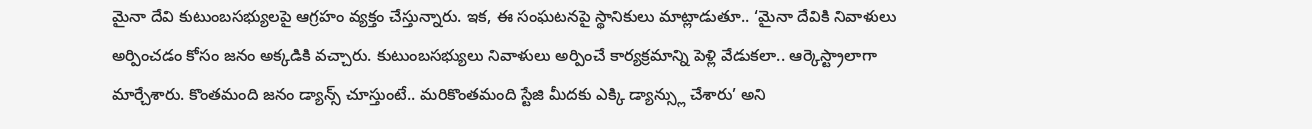మైనా దేవి కుటుంబసభ్యులపై ఆగ్రహం వ్యక్తం చేస్తున్నారు. ఇక, ఈ సంఘటనపై స్థానికులు మాట్లాడుతూ.. ‘మైనా దేవికి నివాళులు అర్పించడం కోసం జనం అక్కడికి వచ్చారు. కుటుంబసభ్యులు నివాళులు అర్పించే కార్యక్రమాన్ని పెళ్లి వేడుకలా.. ఆర్కెస్ట్రాలాగా మార్చేశారు. కొంతమంది జనం డ్యాన్స్ చూస్తుంటే.. మరికొంతమంది స్టేజి మీదకు ఎక్కి డ్యాన్స్లు చేశారు’ అని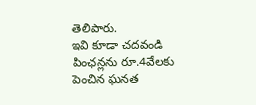తెలిపారు.
ఇవి కూడా చదవండి
పింఛన్లను రూ.4వేలకు పెంచిన ఘనత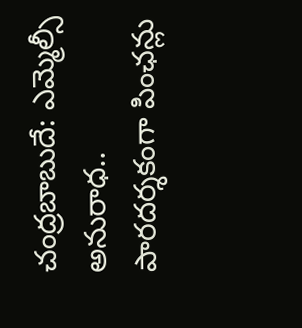చంద్రబాబుదే: ఎమ్మెల్సీ అనురాధ..
పారదర్శకంగా పింఛన్లు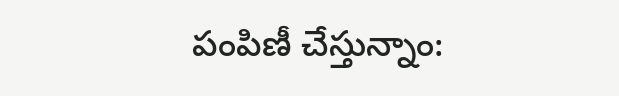పంపిణీ చేస్తున్నాం: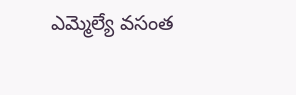ఎమ్మెల్యే వసంత